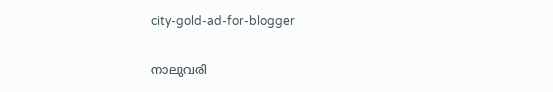city-gold-ad-for-blogger

നാലുവരി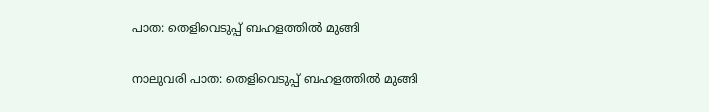പാത: തെളിവെടുപ്പ് ബഹളത്തില്‍ മുങ്ങി

നാലുവരി പാത: തെളിവെടുപ്പ് ബഹളത്തില്‍ മുങ്ങി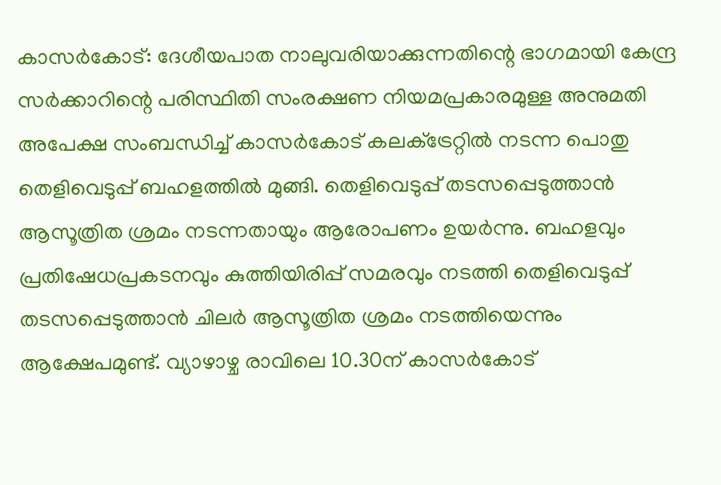കാസര്‍കോട്: ദേശീയപാത നാലുവരിയാക്കുന്നതിന്റെ ഭാഗമായി കേന്ദ്ര സര്‍ക്കാറിന്റെ പരിസ്ഥിതി സംരക്ഷണ നിയമപ്രകാരമുള്ള അനുമതി അപേക്ഷ സംബന്ധിച്ച് കാസര്‍കോട് കലക്‌ട്രേറ്റില്‍ നടന്ന പൊതു തെളിവെടുപ്പ് ബഹളത്തില്‍ മുങ്ങി. തെളിവെടുപ്പ് തടസപ്പെടുത്താന്‍ ആസൂത്രിത ശ്രമം നടന്നതായും ആരോപണം ഉയര്‍ന്നു. ബഹളവും പ്രതിഷേധപ്രകടനവും കുത്തിയിരിപ്പ് സമരവും നടത്തി തെളിവെടുപ്പ് തടസപ്പെടുത്താന്‍ ചിലര്‍ ആസൂത്രിത ശ്രമം നടത്തിയെന്നും ആക്ഷേപമുണ്ട്. വ്യാഴാഴ്ച രാവിലെ 10.30ന് കാസര്‍കോട്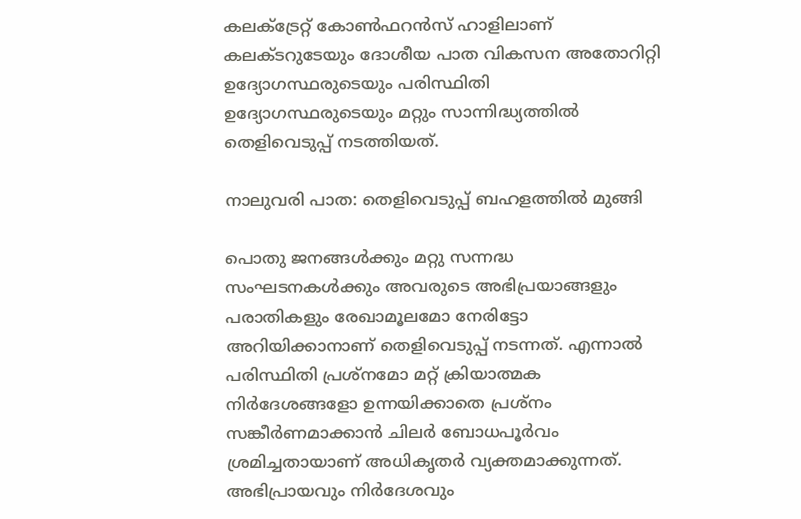കലക്‌ട്രേറ്റ് കോണ്‍ഫറന്‍സ് ഹാളിലാണ് കലക്ടറുടേയും ദോശീയ പാത വികസന അതോറിറ്റി ഉദ്യോഗസ്ഥരുടെയും പരിസ്ഥിതി ഉദ്യോഗസ്ഥരുടെയും മറ്റും സാന്നിദ്ധ്യത്തില്‍ തെളിവെടുപ്പ് നടത്തിയത്.

നാലുവരി പാത: തെളിവെടുപ്പ് ബഹളത്തില്‍ മുങ്ങി

പൊതു ജനങ്ങള്‍ക്കും മറ്റു സന്നദ്ധ സംഘടനകള്‍ക്കും അവരുടെ അഭിപ്രയാങ്ങളും പരാതികളും രേഖാമൂലമോ നേരിട്ടോ അറിയിക്കാനാണ് തെളിവെടുപ്പ് നടന്നത്. എന്നാല്‍ പരിസ്ഥിതി പ്രശ്‌നമോ മറ്റ് ക്രിയാത്മക നിര്‍ദേശങ്ങളോ ഉന്നയിക്കാതെ പ്രശ്‌നം സങ്കീര്‍ണമാക്കാന്‍ ചിലര്‍ ബോധപൂര്‍വം ശ്രമിച്ചതായാണ് അധികൃതര്‍ വ്യക്തമാക്കുന്നത്. അഭിപ്രായവും നിര്‍ദേശവും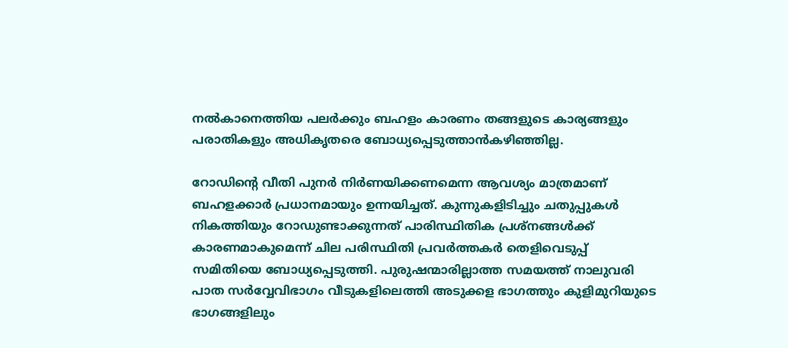നല്‍കാനെത്തിയ പലര്‍ക്കും ബഹളം കാരണം തങ്ങളുടെ കാര്യങ്ങളും പരാതികളും അധികൃതരെ ബോധ്യപ്പെടുത്താന്‍കഴിഞ്ഞില്ല.

റോഡിന്റെ വീതി പുനര്‍ നിര്‍ണയിക്കണമെന്ന ആവശ്യം മാത്രമാണ് ബഹളക്കാര്‍ പ്രധാനമായും ഉന്നയിച്ചത്. കുന്നുകളിടിച്ചും ചതുപ്പുകള്‍ നികത്തിയും റോഡുണ്ടാക്കുന്നത് പാരിസ്ഥിതിക പ്രശ്‌നങ്ങള്‍ക്ക് കാരണമാകുമെന്ന് ചില പരിസ്ഥിതി പ്രവര്‍ത്തകര്‍ തെളിവെടുപ്പ് സമിതിയെ ബോധ്യപ്പെടുത്തി. പുരുഷന്മാരില്ലാത്ത സമയത്ത് നാലുവരി പാത സര്‍വ്വേവിഭാഗം വീടുകളിലെത്തി അടുക്കള ഭാഗത്തും കുളിമുറിയുടെ ഭാഗങ്ങളിലും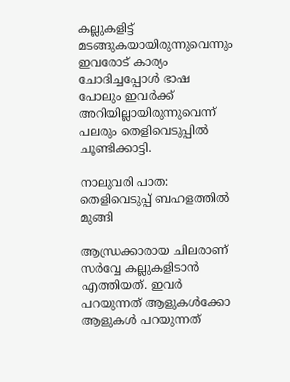കല്ലുകളിട്ട് മടങ്ങുകയായിരുന്നുവെന്നും ഇവരോട് കാര്യം ചോദിച്ചപ്പോള്‍ ഭാഷ പോലും ഇവര്‍ക്ക് അറിയില്ലായിരുന്നുവെന്ന് പലരും തെളിവെടുപ്പില്‍ ചൂണ്ടിക്കാട്ടി.

നാലുവരി പാത: തെളിവെടുപ്പ് ബഹളത്തില്‍ മുങ്ങി

ആന്ധ്രക്കാരായ ചിലരാണ് സര്‍വ്വേ കല്ലുകളിടാന്‍ എത്തിയത്. ഇവര്‍ പറയുന്നത് ആളുകള്‍ക്കോ ആളുകള്‍ പറയുന്നത്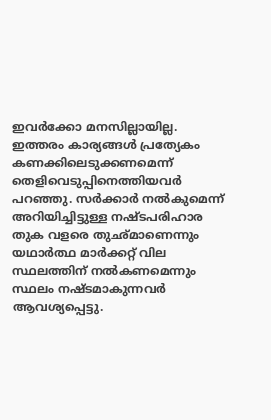ഇവര്‍ക്കോ മനസില്ലായില്ല. ഇത്തരം കാര്യങ്ങള്‍ പ്രത്യേകം കണക്കിലെടുക്കണമെന്ന് തെളിവെടുപ്പിനെത്തിയവര്‍ പറഞ്ഞു. സര്‍ക്കാര്‍ നല്‍കുമെന്ന് അറിയിച്ചിട്ടുള്ള നഷ്ടപരിഹാര തുക വളരെ തുഛ്മാണെന്നും യഥാര്‍ത്ഥ മാര്‍ക്കറ്റ് വില സ്ഥലത്തിന് നല്‍കണമെന്നും സ്ഥലം നഷ്ടമാകുന്നവര്‍ ആവശ്യപ്പെട്ടു.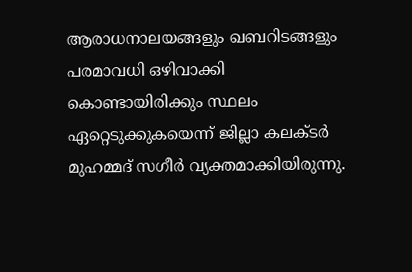ആരാധനാലയങ്ങളും ഖബറിടങ്ങളും പരമാവധി ഒഴിവാക്കി കൊണ്ടായിരിക്കും സ്ഥലം ഏറ്റെടുക്കുകയെന്ന് ജില്ലാ കലക്ടര്‍ മുഹമ്മദ് സഗീര്‍ വ്യക്തമാക്കിയിരുന്നു.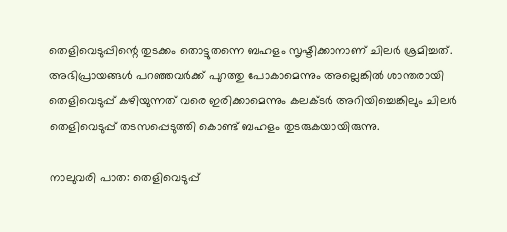തെളിവെടുപ്പിന്റെ തുടക്കം തൊട്ടുതന്നെ ബഹളം സൃഷ്ടിക്കാനാണ് ചിലര്‍ ശ്രമിച്ചത്. അഭിപ്രായങ്ങള്‍ പറഞ്ഞവര്‍ക്ക് പുറത്തു പോകാമെന്നും അല്ലെങ്കില്‍ ശാന്തരായി തെളിവെടുപ്പ് കഴിയുന്നത് വരെ ഇരിക്കാമെന്നും കലക്ടര്‍ അറിയിച്ചെങ്കിലും ചിലര്‍ തെളിവെടുപ്പ് തടസപ്പെടുത്തി കൊണ്ട് ബഹളം തുടരുകയായിരുന്നു.

നാലുവരി പാത: തെളിവെടുപ്പ്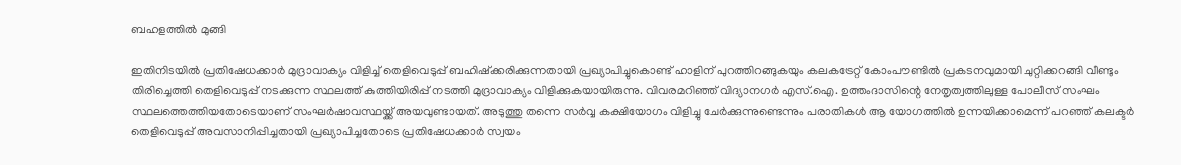ബഹളത്തില്‍ മുങ്ങി

ഇതിനിടയില്‍ പ്രതിഷേധക്കാര്‍ മുദ്രാവാക്യം വിളിച്ച് തെളിവെടുപ്പ് ബഹിഷ്ക്കരിക്കുന്നതായി പ്രഖ്യാപിച്ചുകൊണ്ട് ഹാളിന് പുറത്തിറങ്ങുകയും കലകട്രേറ്റ് കോംപൗണ്ടില്‍ പ്രകടനവുമായി ചുറ്റിക്കറങ്ങി വീണ്ടും തിരിച്ചെത്തി തെളിവെടുപ്പ് നടക്കുന്ന സ്ഥലത്ത് കുത്തിയിരിപ്പ് നടത്തി മുദ്രാവാക്യം വിളിക്കുകയായിരുന്നു. വിവരമറിഞ്ഞ് വിദ്യാനഗര്‍ എസ്.ഐ. ഉത്തംദാസിന്റെ നേതൃത്വത്തിലുള്ള പോലീസ് സംഘം സ്ഥലത്തെത്തിയതോടെയാണ് സംഘര്‍ഷാവസ്ഥയ്ക്ക് അയവുണ്ടായത്. അടുത്തു തന്നെ സര്‍വ്വ കക്ഷിയോഗം വിളിച്ചു ചേര്‍ക്കുന്നുണ്ടെന്നും പരാതികള്‍ ആ യോഗത്തില്‍ ഉന്നയിക്കാമെന്ന് പറഞ്ഞ് കലക്ടര്‍ തെളിവെടുപ്പ് അവസാനിപ്പിച്ചതായി പ്രഖ്യാപിച്ചതോടെ പ്രതിഷേധക്കാര്‍ സ്വയം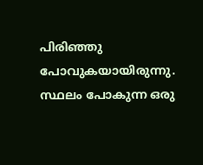പിരിഞ്ഞു പോവുകയായിരുന്നു. സ്ഥലം പോകുന്ന ഒരു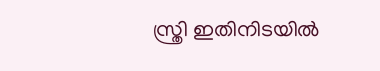സ്ത്രി ഇതിനിടയില്‍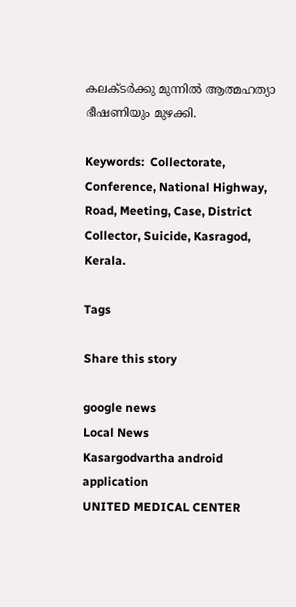കലക്ടര്‍ക്കു മുന്നില്‍ ആത്മഹത്യാ ഭീഷണിയും മുഴക്കി.

Keywords:  Collectorate, Conference, National Highway, Road, Meeting, Case, District Collector, Suicide, Kasragod, Kerala.

Tags

Share this story

google news
Local News
Kasargodvartha android application
UNITED MEDICAL CENTER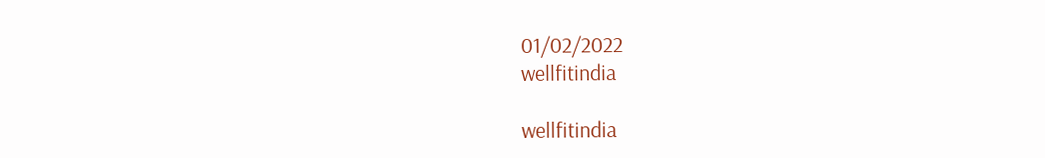01/02/2022
wellfitindia

wellfitindia